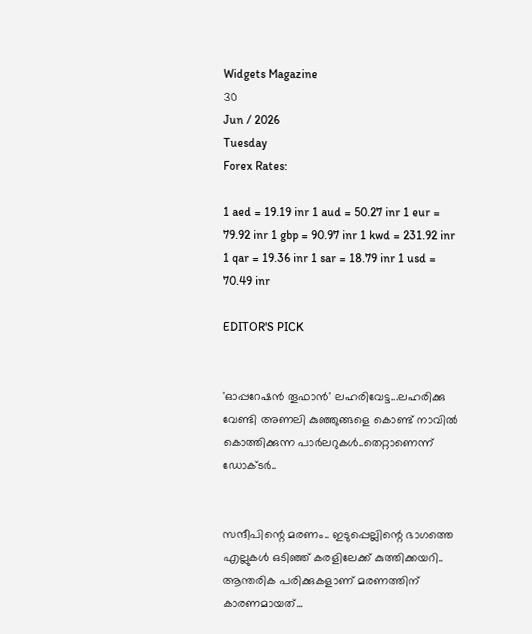Widgets Magazine
30
Jun / 2026
Tuesday
Forex Rates:

1 aed = 19.19 inr 1 aud = 50.27 inr 1 eur = 79.92 inr 1 gbp = 90.97 inr 1 kwd = 231.92 inr 1 qar = 19.36 inr 1 sar = 18.79 inr 1 usd = 70.49 inr

EDITOR'S PICK


'ഓപ്പറേഷൻ തൂഫാൻ' ലഹരിവേട്ട...ലഹരിക്കു വേണ്ടി അണലി കുഞ്ഞുങ്ങളെ കൊണ്ട് നാവിൽ കൊത്തിക്കുന്ന പാർലറുകൾ..തെറ്റാണെന്ന് ഡോക്ടർ..


സന്ദീപിന്റെ മരണം.. ഇടുപ്പെല്ലിന്റെ ഭാഗത്തെ എല്ലുകള്‍ ഒടിഞ്ഞ് കരളിലേക്ക് കുത്തിക്കയറി.. ആന്തരിക പരിക്കുകളാണ് മരണത്തിന് കാരണമായത്...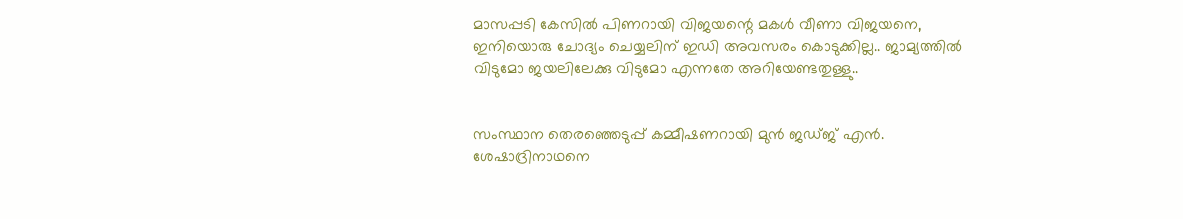മാസപ്പടി കേസില്‍ പിണറായി വിജയന്റെ മകള്‍ വീണാ വിജയനെ, ഇനിയൊരു ചോദ്യം ചെയ്യലിന് ഇഡി അവസരം കൊടുക്കില്ല.. ജാമ്യത്തില്‍ വിടുമോ ജയലിലേക്കു വിടുമോ എന്നതേ അറിയേണ്ടതുള്ളു..


സംസ്ഥാന തെരഞ്ഞെടുപ്പ് കമ്മീഷണറായി മുന്‍ ജഡ്ജ് എന്‍. ശേഷാദ്രിനാഥനെ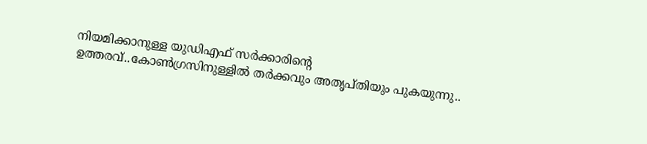നിയമിക്കാനുള്ള യുഡിഎഫ് സര്‍ക്കാരിന്റെ ഉത്തരവ്..കോണ്‍ഗ്രസിനുള്ളില്‍ തര്‍ക്കവും അതൃപ്തിയും പുകയുന്നു..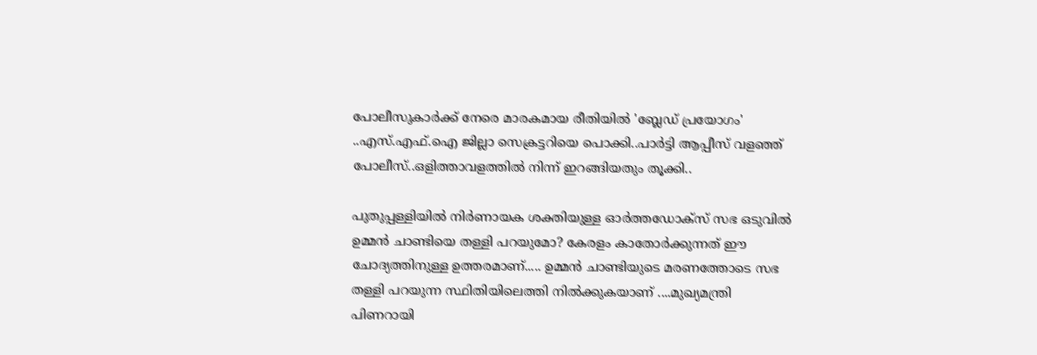പോലീസുകാര്‍ക്ക് നേരെ മാരകമായ രീതിയില്‍ 'ബ്ലേഡ് പ്രയോഗം' ..എസ്.എഫ്.ഐ ജില്ലാ സെക്രട്ടറിയെ പൊക്കി..പാർട്ടി ആപ്പീസ് വളഞ്ഞ് പോലീസ്..ഒളിത്താവളത്തിൽ നിന്ന് ഇറങ്ങിയതും തൂക്കി..

പുതുപ്പള്ളിയിൽ നിർണായക ശക്തിയുള്ള ഓർത്തഡോക്സ് സഭ ഒടുവിൽ ഉമ്മൻ ചാണ്ടിയെ തള്ളി പറയുമോ? കേരളം കാതോർക്കുന്നത് ഈ ചോദ്യത്തിനുള്ള ഉത്തരമാണ്..... ഉമ്മൻ ചാണ്ടിയുടെ മരണത്തോടെ സഭ തള്ളി പറയുന്ന സ്ഥിതിയിലെത്തി നിൽക്കുകയാണ് ....മുഖ്യമന്ത്രി പിണറായി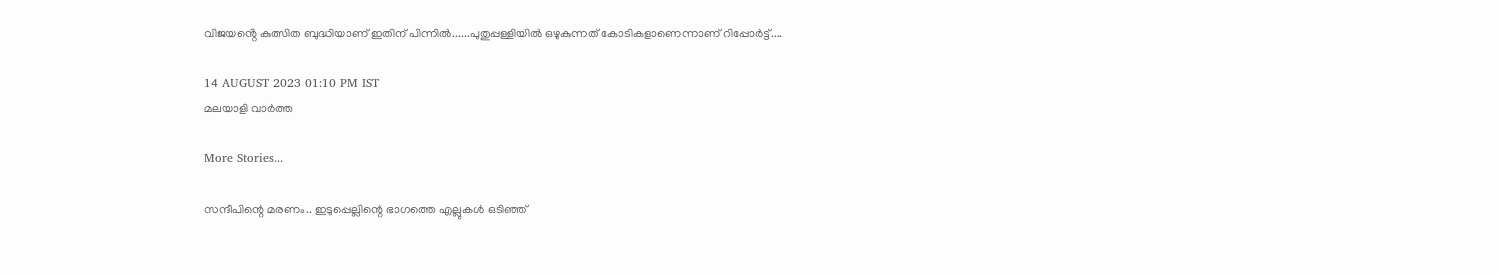വിജയൻ്റെ കുത്സിത ബുദ്ധിയാണ് ഇതിന് പിന്നിൽ......പുതുപ്പള്ളിയിൽ ഒഴുകുന്നത് കോടികളാണെന്നാണ് റിപ്പോർട്ട്....

14 AUGUST 2023 01:10 PM IST
മലയാളി വാര്‍ത്ത

More Stories...

സന്ദീപിന്റെ മരണം.. ഇടുപ്പെല്ലിന്റെ ഭാഗത്തെ എല്ലുകള്‍ ഒടിഞ്ഞ്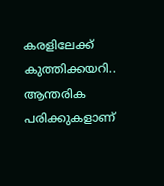കരളിലേക്ക് കുത്തിക്കയറി.. ആന്തരിക പരിക്കുകളാണ്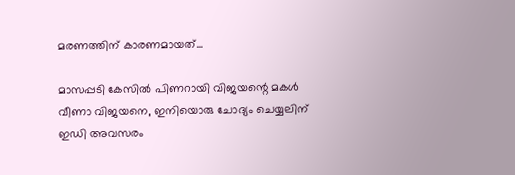മരണത്തിന് കാരണമായത്...

മാസപ്പടി കേസില്‍ പിണറായി വിജയന്റെ മകള്‍ വീണാ വിജയനെ, ഇനിയൊരു ചോദ്യം ചെയ്യലിന് ഇഡി അവസരം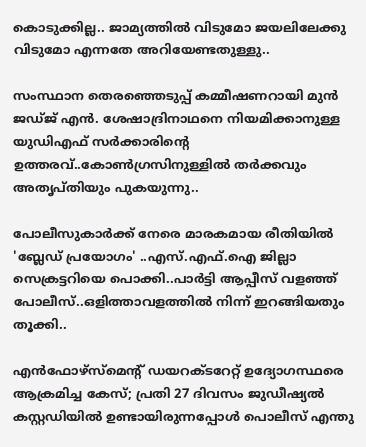കൊടുക്കില്ല.. ജാമ്യത്തില്‍ വിടുമോ ജയലിലേക്കു വിടുമോ എന്നതേ അറിയേണ്ടതുള്ളു..

സംസ്ഥാന തെരഞ്ഞെടുപ്പ് കമ്മീഷണറായി മുന്‍ ജഡ്ജ് എന്‍. ശേഷാദ്രിനാഥനെ നിയമിക്കാനുള്ള യുഡിഎഫ് സര്‍ക്കാരിന്റെ ഉത്തരവ്..കോണ്‍ഗ്രസിനുള്ളില്‍ തര്‍ക്കവും അതൃപ്തിയും പുകയുന്നു..

പോലീസുകാര്‍ക്ക് നേരെ മാരകമായ രീതിയില്‍ 'ബ്ലേഡ് പ്രയോഗം' ..എസ്.എഫ്.ഐ ജില്ലാ സെക്രട്ടറിയെ പൊക്കി..പാർട്ടി ആപ്പീസ് വളഞ്ഞ് പോലീസ്..ഒളിത്താവളത്തിൽ നിന്ന് ഇറങ്ങിയതും തൂക്കി..

എൻഫോഴ്സ്മെന്റ് ഡയറക്ടറേറ്റ് ഉദ്യോഗസ്ഥരെ ആക്രമിച്ച കേസ്; പ്രതി 27 ദിവസം ജുഡീഷ്യൽ കസ്റ്റഡിയിൽ ഉണ്ടായിരുന്നപ്പോൾ പൊലീസ് എന്തു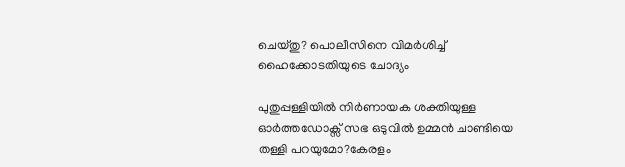ചെയ്തു? പൊലീസിനെ വിമർശിച്ച് ഹൈക്കോടതിയുടെ ചോദ്യം

പുതുപ്പള്ളിയിൽ നിർണായക ശക്തിയുള്ള ഓർത്തഡോക്സ് സഭ ഒടുവിൽ ഉമ്മൻ ചാണ്ടിയെ തള്ളി പറയുമോ?കേരളം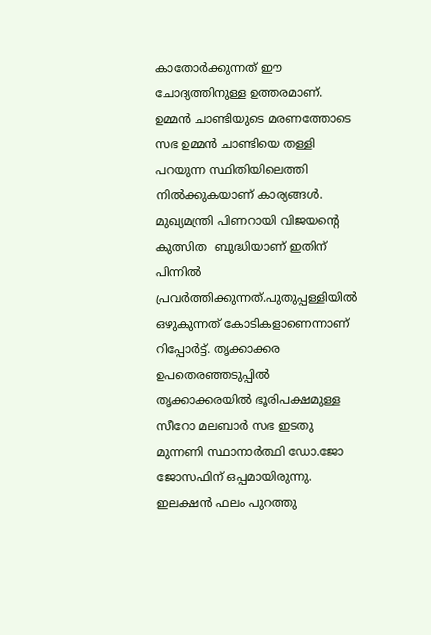കാതോർക്കുന്നത് ഈ ചോദ്യത്തിനുള്ള ഉത്തരമാണ്. ഉമ്മൻ ചാണ്ടിയുടെ മരണത്തോടെ സഭ ഉമ്മൻ ചാണ്ടിയെ തള്ളി പറയുന്ന സ്ഥിതിയിലെത്തി നിൽക്കുകയാണ് കാര്യങ്ങൾ. മുഖ്യമന്ത്രി പിണറായി വിജയൻ്റെ കുത്സിത  ബുദ്ധിയാണ് ഇതിന് പിന്നിൽ പ്രവർത്തിക്കുന്നത്.പുതുപ്പള്ളിയിൽ ഒഴുകുന്നത് കോടികളാണെന്നാണ് റിപ്പോർട്ട്. തൃക്കാക്കര  ഉപതെരഞ്ഞടുപ്പിൽ തൃക്കാക്കരയിൽ ഭൂരിപക്ഷമുള്ള സീറോ മലബാർ സഭ ഇടതു മുന്നണി സ്ഥാനാർത്ഥി ഡോ.ജോ ജോസഫിന് ഒപ്പമായിരുന്നു. ഇലക്ഷൻ ഫലം പുറത്തു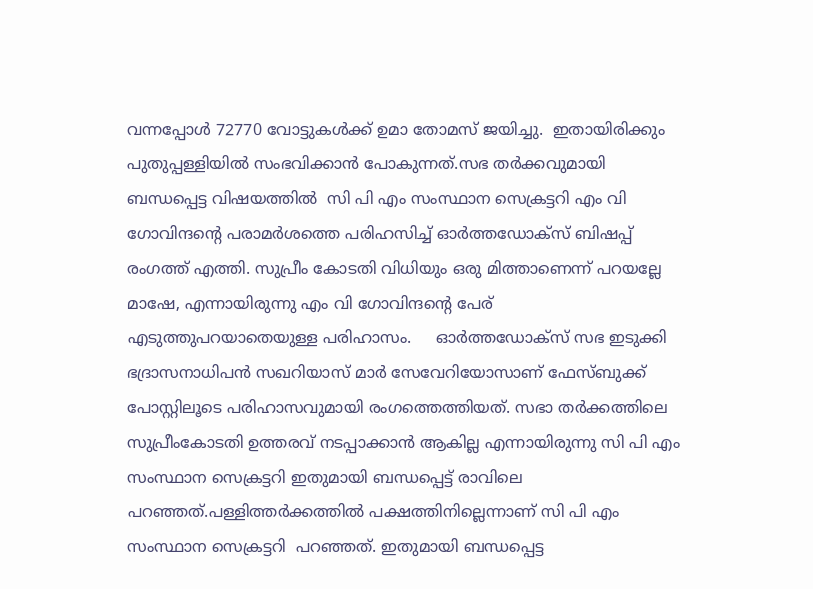വന്നപ്പോൾ 72770 വോട്ടുകൾക്ക് ഉമാ തോമസ് ജയിച്ചു.  ഇതായിരിക്കും പുതുപ്പള്ളിയിൽ സംഭവിക്കാൻ പോകുന്നത്.സഭ തർക്കവുമായി ബന്ധപ്പെട്ട വിഷയത്തിൽ  സി പി എം സംസ്ഥാന സെക്രട്ടറി എം വി ഗോവിന്ദന്‍റെ പരാമർശത്തെ പരിഹസിച്ച് ഓർത്തഡോക്സ് ബിഷപ്പ് രംഗത്ത് എത്തി. സുപ്രീം കോടതി വിധിയും ഒരു മിത്താണെന്ന് പറയല്ലേ മാഷേ, എന്നായിരുന്നു എം വി ഗോവിന്ദന്‍റെ പേര് എടുത്തുപറയാതെയുള്ള പരിഹാസം.     ഓർത്തഡോക്സ് സഭ ഇടുക്കി ഭദ്രാസനാധിപൻ സഖറിയാസ് മാർ സേവേറിയോസാണ് ഫേസ്ബുക്ക് പോസ്റ്റിലൂടെ പരിഹാസവുമായി രംഗത്തെത്തിയത്. സഭാ തർക്കത്തിലെ സുപ്രീംകോടതി ഉത്തരവ് നടപ്പാക്കാൻ ആകില്ല എന്നായിരുന്നു സി പി എം സംസ്ഥാന സെക്രട്ടറി ഇതുമായി ബന്ധപ്പെട്ട് രാവിലെ പറഞ്ഞത്.പള്ളിത്തർക്കത്തിൽ പക്ഷത്തിനില്ലെന്നാണ് സി പി എം സംസ്ഥാന സെക്രട്ടറി  പറഞ്ഞത്. ഇതുമായി ബന്ധപ്പെട്ട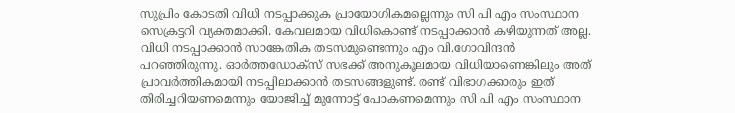സുപ്രിം കോടതി വിധി നടപ്പാക്കുക പ്രായോഗികമല്ലെന്നും സി പി എം സംസ്ഥാന സെക്രട്ടറി വ്യക്തമാക്കി. കേവലമായ വിധികൊണ്ട് നടപ്പാക്കാൻ കഴിയുന്നത് അല്ല. വിധി നടപ്പാക്കാൻ സാങ്കേതിക തടസമുണ്ടെന്നും എം വി.ഗോവിന്ദൻ പറഞ്ഞിരുന്നു. ഓർത്തഡോക്സ് സഭക്ക് അനുകൂലമായ വിധിയാണെങ്കിലും അത് പ്രാവർത്തികമായി നടപ്പിലാക്കാൻ തടസങ്ങളുണ്ട്. രണ്ട് വിഭാഗക്കാരും ഇത് തിരിച്ചറിയണമെന്നും യോജിച്ച് മുന്നോട്ട് പോകണമെന്നും സി പി എം സംസ്ഥാന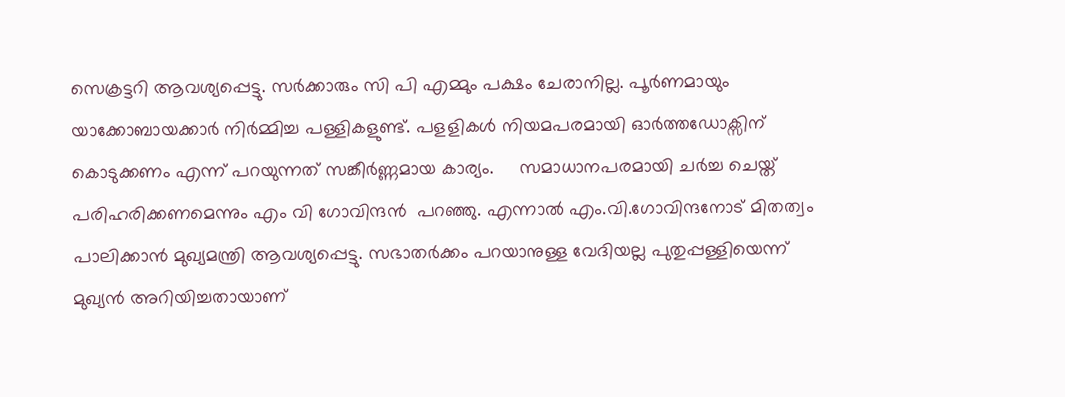സെക്രട്ടറി ആവശ്യപ്പെട്ടു. സർക്കാരും സി പി എമ്മും പക്ഷം ചേരാനില്ല. പൂർണമായും യാക്കോബായക്കാർ നിർമ്മിച്ച പള്ളികളുണ്ട്. പളളികൾ നിയമപരമായി ഓർത്തഡോക്സിന് കൊടുക്കണം എന്ന് പറയുന്നത് സങ്കീർണ്ണമായ കാര്യം.     സമാധാനപരമായി ചർച്ച ചെയ്ത് പരിഹരിക്കണമെന്നും എം വി ഗോവിന്ദൻ  പറഞ്ഞു. എന്നാൽ എം.വി.ഗോവിന്ദനോട് മിതത്വം പാലിക്കാൻ മുഖ്യമന്ത്രി ആവശ്യപ്പെട്ടു. സഭാതർക്കം പറയാനുള്ള വേദിയല്ല പുതുപ്പള്ളിയെന്ന് മുഖ്യൻ അറിയിച്ചതായാണ്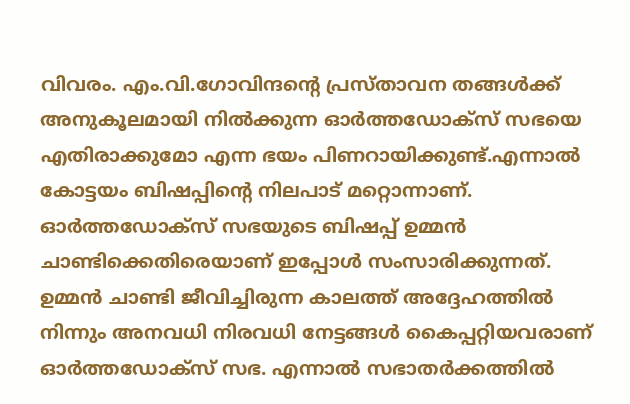വിവരം. എം.വി.ഗോവിന്ദൻ്റെ പ്രസ്താവന തങ്ങൾക്ക് അനുകൂലമായി നിൽക്കുന്ന ഓർത്തഡോക്സ് സഭയെ എതിരാക്കുമോ എന്ന ഭയം പിണറായിക്കുണ്ട്.എന്നാൽ കോട്ടയം ബിഷപ്പിൻ്റെ നിലപാട് മറ്റൊന്നാണ്. ഓർത്തഡോക്സ് സഭയുടെ ബിഷപ്പ് ഉമ്മൻ ചാണ്ടിക്കെതിരെയാണ് ഇപ്പോൾ സംസാരിക്കുന്നത്. ഉമ്മൻ ചാണ്ടി ജീവിച്ചിരുന്ന കാലത്ത് അദ്ദേഹത്തിൽ നിന്നും അനവധി നിരവധി നേട്ടങ്ങൾ കൈപ്പറ്റിയവരാണ് ഓർത്തഡോക്സ് സഭ. എന്നാൽ സഭാതർക്കത്തിൽ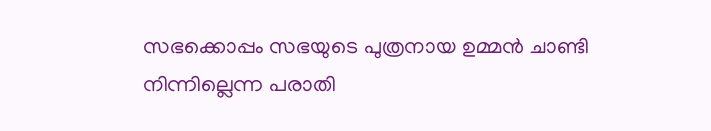സഭക്കൊപ്പം സഭയുടെ പുത്രനായ ഉമ്മൻ ചാണ്ടി നിന്നില്ലെന്ന പരാതി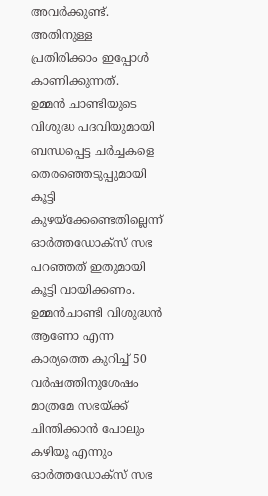അവർക്കുണ്ട്. അതിനുള്ള പ്രതിരിക്കാം ഇപ്പോൾ കാണിക്കുന്നത്.     ഉമ്മൻ ചാണ്ടിയുടെ വിശുദ്ധ പദവിയുമായി ബന്ധപ്പെട്ട ചർച്ചകളെ തെരഞ്ഞെടുപ്പുമായി കൂട്ടി കുഴയ്ക്കേണ്ടെതില്ലെന്ന് ഓർത്തഡോക്സ് സഭ പറഞ്ഞത് ഇതുമായി കൂട്ടി വായിക്കണം. ഉമ്മൻചാണ്ടി വിശുദ്ധൻ ആണോ എന്ന കാര്യത്തെ കുറിച്ച് 50 വർഷത്തിനുശേഷം മാത്രമേ സഭയ്ക്ക് ചിന്തിക്കാൻ പോലും കഴിയൂ എന്നും ഓർത്തഡോക്സ് സഭ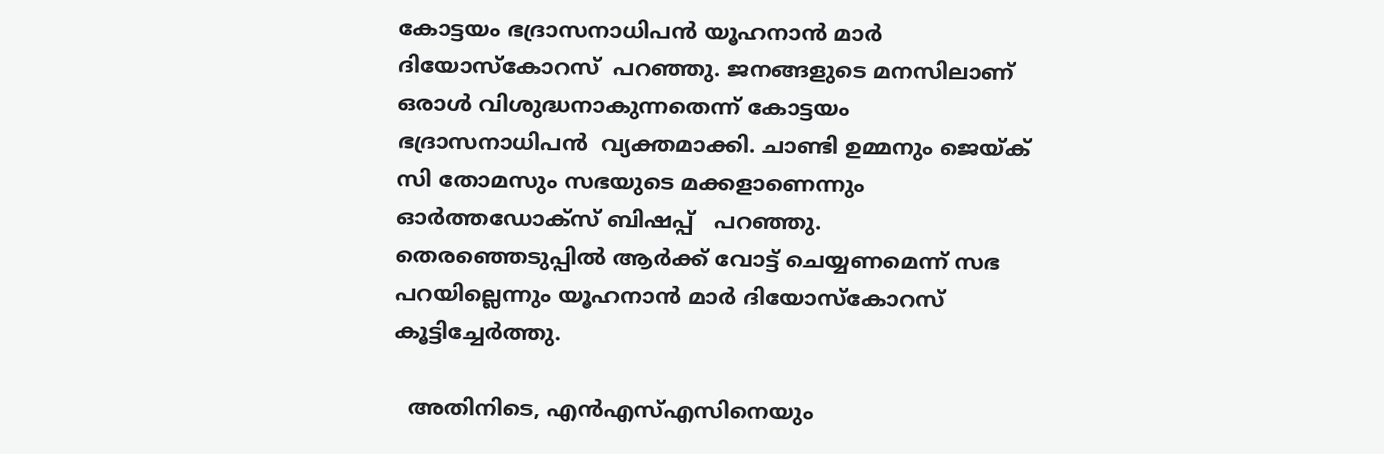കോട്ടയം ഭദ്രാസനാധിപൻ യൂഹനാൻ മാർ ദിയോസ്കോറസ്  പറഞ്ഞു. ജനങ്ങളുടെ മനസിലാണ് ഒരാൾ വിശുദ്ധനാകുന്നതെന്ന് കോട്ടയം ഭദ്രാസനാധിപൻ  വ്യക്തമാക്കി. ചാണ്ടി ഉമ്മനും ജെയ്ക് സി തോമസും സഭയുടെ മക്കളാണെന്നും ഓര്‍ത്തഡോക്സ് ബിഷപ്പ്   പറഞ്ഞു. തെരഞ്ഞെടുപ്പില്‍ ആര്‍ക്ക് വോട്ട് ചെയ്യണമെന്ന് സഭ പറയില്ലെന്നും യൂഹനാൻ മാർ ദിയോസ്കോറസ് കൂട്ടിച്ചേര്‍ത്തു.

  അതിനിടെ, എൻഎസ്എസിനെയും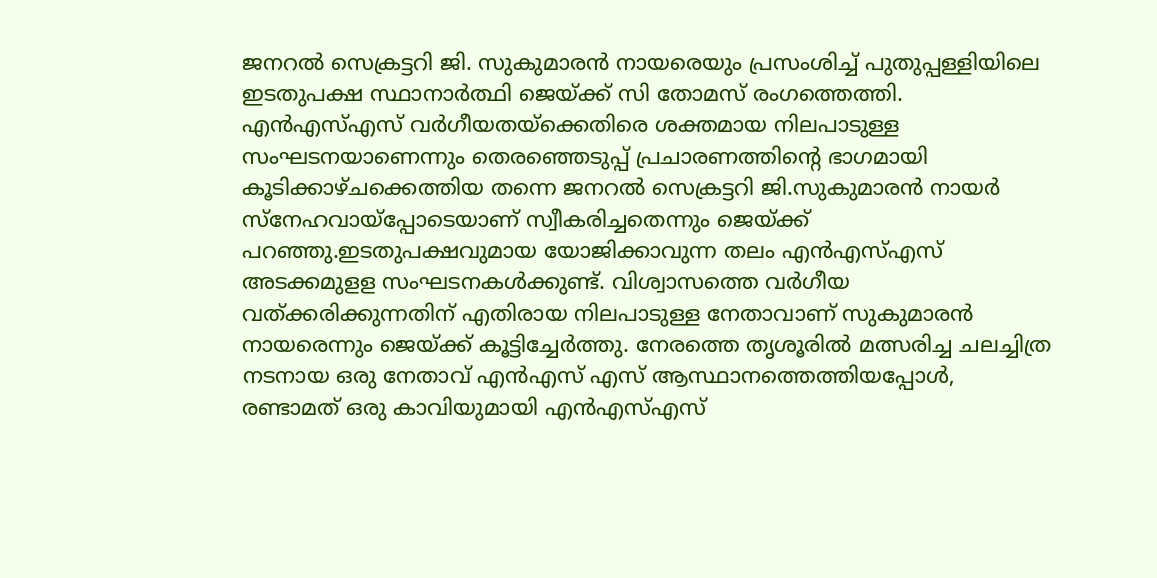ജനറൽ സെക്രട്ടറി ജി. സുകുമാരൻ നായരെയും പ്രസംശിച്ച് പുതുപ്പള്ളിയിലെ ഇടതുപക്ഷ സ്ഥാനാര്‍ത്ഥി ജെയ്ക്ക് സി തോമസ് രംഗത്തെത്തി. എൻഎസ്എസ് വ‍ര്‍ഗീയതയ്ക്കെതിരെ ശക്തമായ നിലപാടുള്ള സംഘടനയാണെന്നും തെരഞ്ഞെടുപ്പ് പ്രചാരണത്തിന്റെ ഭാഗമായി കൂടിക്കാഴ്ചക്കെത്തിയ തന്നെ ജനറൽ സെക്രട്ടറി ജി.സുകുമാരൻ നായർ സ്നേഹവായ്പ്പോടെയാണ് സ്വീകരിച്ചതെന്നും ജെയ്ക്ക് പറഞ്ഞു.ഇടതുപക്ഷവുമായ യോജിക്കാവുന്ന തലം എൻഎസ്എസ് അടക്കമുളള സംഘടനകൾക്കുണ്ട്. വിശ്വാസത്തെ വർഗീയ വത്ക്കരിക്കുന്നതിന് എതിരായ നിലപാടുള്ള നേതാവാണ് സുകുമാരൻ നായരെന്നും ജെയ്ക്ക് കൂട്ടിച്ചേര്‍ത്തു. നേരത്തെ തൃശൂ‍രിൽ മത്സരിച്ച ചലച്ചിത്ര നടനായ ഒരു നേതാവ് എൻഎസ് എസ് ആസ്ഥാനത്തെത്തിയപ്പോൾ,  രണ്ടാമത് ഒരു കാവിയുമായി എൻഎസ്എസ്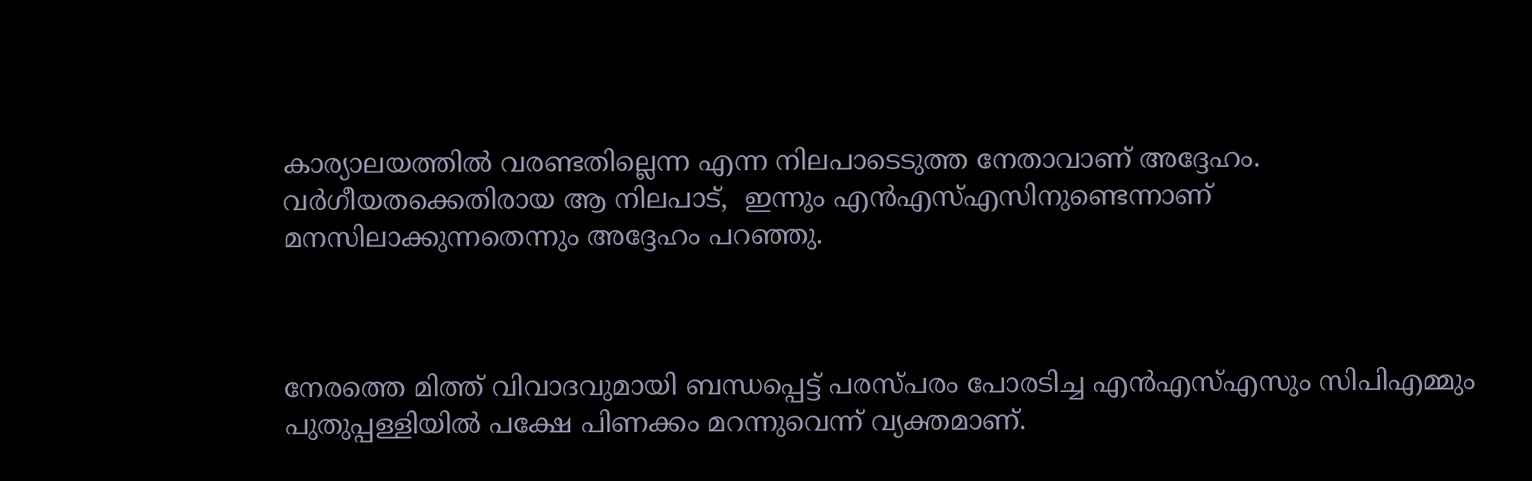കാര്യാലയത്തിൽ വരണ്ടതില്ലെന്ന എന്ന നിലപാടെടുത്ത നേതാവാണ് അദ്ദേഹം. വ‍‍ര്‍ഗീയതക്കെതിരായ ആ നിലപാട്,  ഇന്നും എൻഎസ്എസിനുണ്ടെന്നാണ്  മനസിലാക്കുന്നതെന്നും അദ്ദേഹം പറഞ്ഞു.



നേരത്തെ മിത്ത് വിവാദവുമായി ബന്ധപ്പെട്ട് പരസ്പരം പോരടിച്ച എൻഎസ്എസും സിപിഎമ്മും പുതുപ്പള്ളിയിൽ പക്ഷേ പിണക്കം മറന്നുവെന്ന് വ്യക്തമാണ്.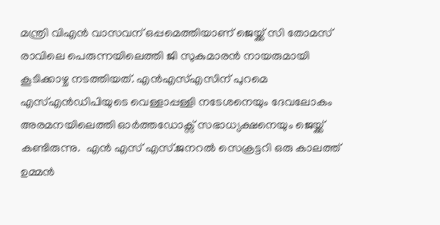മന്ത്രി വിഎൻ വാസവന് ഒപ്പമെത്തിയാണ് ജെയ്ക്ക് സി തോമസ് രാവിലെ പെരുന്നയിലെത്തി ജി സുകുമാരൻ നായരുമായി കൂടിക്കാഴ്ച നടത്തിയത്. എൻഎസ്എസിന് പുറമെ എസ്എൻഡിപിയുടെ വെള്ളാപ്പള്ളി നടേശനെയും ദേവലോകം അരമനയിലെത്തി ഓർത്തഡോക്സ് സഭാധ്യക്ഷനെയും ജെയ്ക്ക് കണ്ടിരുന്നു.  എൻ എസ് എസ്.ജനറൽ സെക്രട്ടറി ഒരു കാലത്ത് ഉമ്മൻ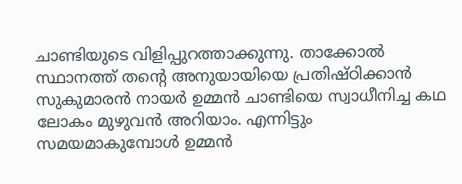ചാണ്ടിയുടെ വിളിപ്പുറത്താക്കുന്നു. താക്കോൽ സ്ഥാനത്ത് തൻ്റെ അനുയായിയെ പ്രതിഷ്ഠിക്കാൻ സുകുമാരൻ നായർ ഉമ്മൻ ചാണ്ടിയെ സ്വാധീനിച്ച കഥ ലോകം മുഴുവൻ അറിയാം. എന്നിട്ടും സമയമാകുമ്പോൾ ഉമ്മൻ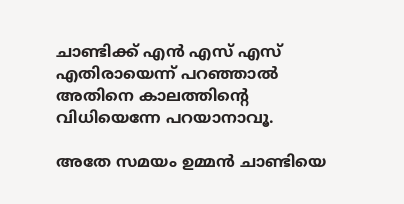ചാണ്ടിക്ക് എൻ എസ് എസ് എതിരായെന്ന് പറഞ്ഞാൽ  അതിനെ കാലത്തിൻ്റെ വിധിയെന്നേ പറയാനാവൂ.

അതേ സമയം ഉമ്മൻ ചാണ്ടിയെ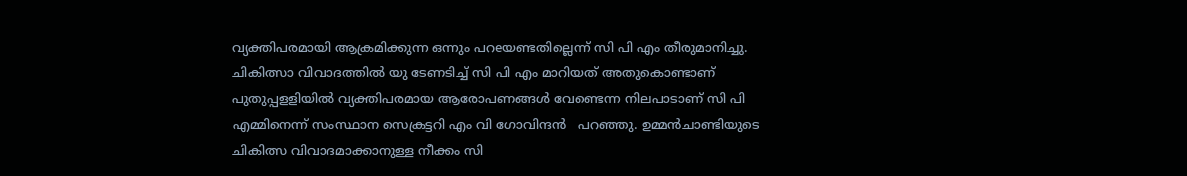വ്യക്തിപരമായി ആക്രമിക്കുന്ന ഒന്നും പറeയണ്ടതില്ലെന്ന് സി പി എം തീരുമാനിച്ചു.  ചികിത്സാ വിവാദത്തിൽ യു ടേണടിച്ച് സി പി എം മാറിയത് അതുകൊണ്ടാണ് പുതുപ്പളളിയിൽ വ്യക്തിപരമായ ആരോപണങ്ങൾ വേണ്ടെന്ന നിലപാടാണ് സി പി എമ്മിനെന്ന് സംസ്ഥാന സെക്രട്ടറി എം വി ഗോവിന്ദൻ   പറഞ്ഞു. ഉമ്മൻചാണ്ടിയുടെ ചികിത്സ വിവാദമാക്കാനുള്ള നീക്കം സി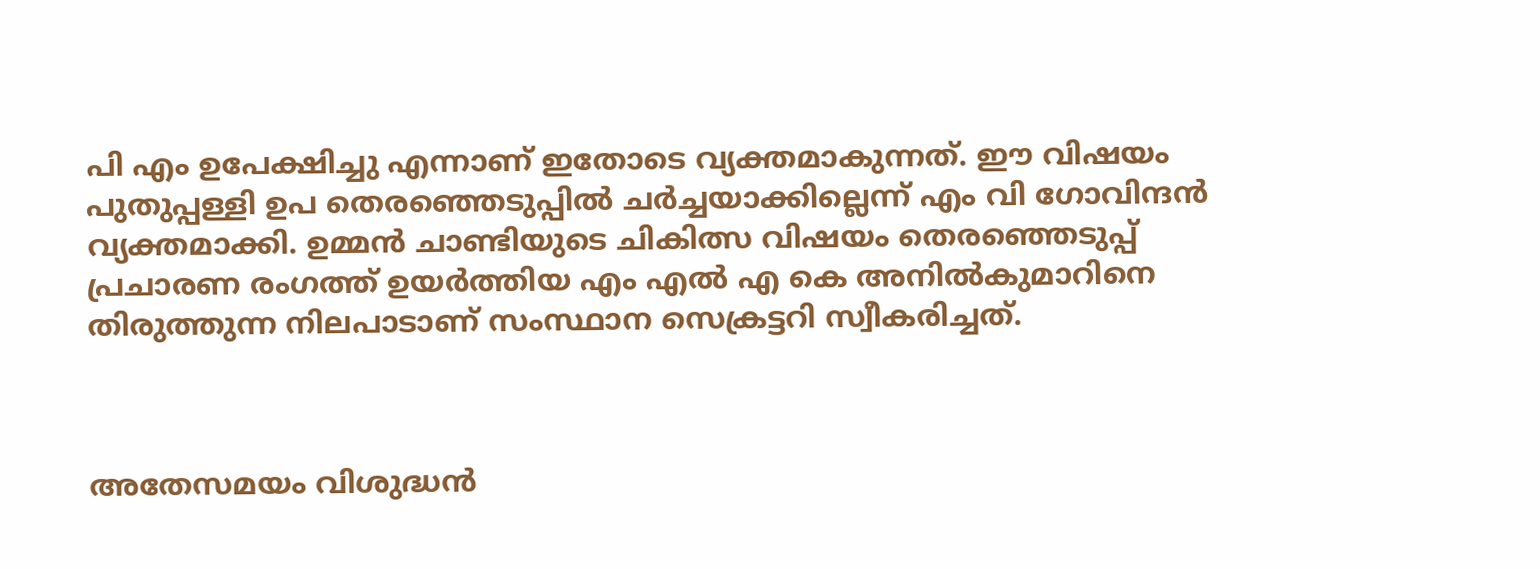പി എം ഉപേക്ഷിച്ചു എന്നാണ് ഇതോടെ വ്യക്തമാകുന്നത്. ഈ വിഷയം പുതുപ്പള്ളി ഉപ തെരഞ്ഞെടുപ്പിൽ ചർച്ചയാക്കില്ലെന്ന് എം വി ഗോവിന്ദൻ  വ്യക്തമാക്കി. ഉമ്മൻ ചാണ്ടിയുടെ ചികിത്സ വിഷയം തെരഞ്ഞെടുപ്പ് പ്രചാരണ രംഗത്ത് ഉയർത്തിയ എം എൽ എ കെ അനിൽകുമാറിനെ തിരുത്തുന്ന നിലപാടാണ് സംസ്ഥാന സെക്രട്ടറി സ്വീകരിച്ചത്.



അതേസമയം വിശുദ്ധൻ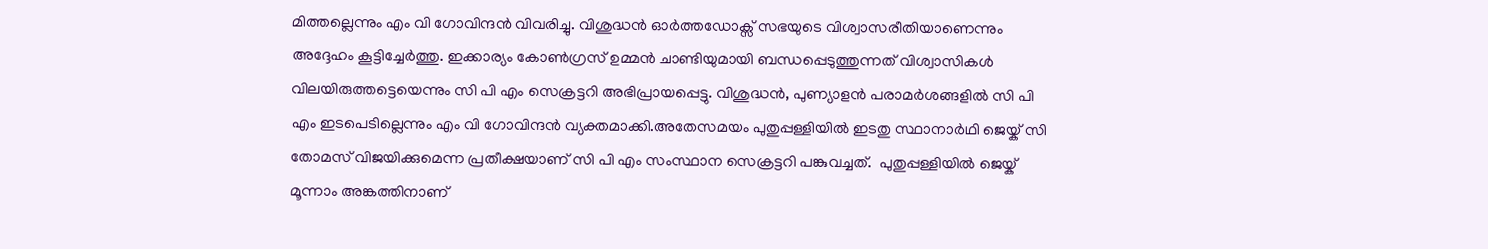മിത്തല്ലെന്നും എം വി ഗോവിന്ദൻ വിവരിച്ചു. വിശുദ്ധൻ ഓർത്തഡോക്സ് സഭയുടെ വിശ്വാസരീതിയാണെന്നും അദ്ദേഹം കൂട്ടിച്ചേർത്തു. ഇക്കാര്യം കോൺഗ്രസ് ഉമ്മൻ ചാണ്ടിയുമായി ബന്ധപ്പെടുത്തുന്നത് വിശ്വാസികൾ വിലയിരുത്തട്ടെയെന്നും സി പി എം സെക്രട്ടറി അഭിപ്രായപ്പെട്ടു. വിശുദ്ധൻ, പുണ്യാളൻ പരാമർശങ്ങളിൽ സി പി എം ഇടപെടില്ലെന്നും എം വി ഗോവിന്ദൻ വ്യക്തമാക്കി.അതേസമയം പുതുപ്പള്ളിയിൽ ഇടതു സ്ഥാനാർഥി ജെയ്ക് സി തോമസ് വിജയിക്കുമെന്ന പ്രതീക്ഷയാണ് സി പി എം സംസ്ഥാന സെക്രട്ടറി പങ്കുവച്ചത്.  പുതുപ്പള്ളിയിൽ ജെയ്ക് മൂന്നാം അങ്കത്തിനാണ്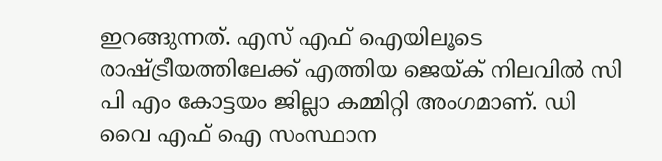ഇറങ്ങുന്നത്. എസ് എഫ് ഐയിലൂടെ രാഷ്ട്രീയത്തിലേക്ക് എത്തിയ ജെയ്ക് നിലവിൽ സി പി എം കോട്ടയം ജില്ലാ കമ്മിറ്റി അംഗമാണ്. ഡി വൈ എഫ് ഐ സംസ്ഥാന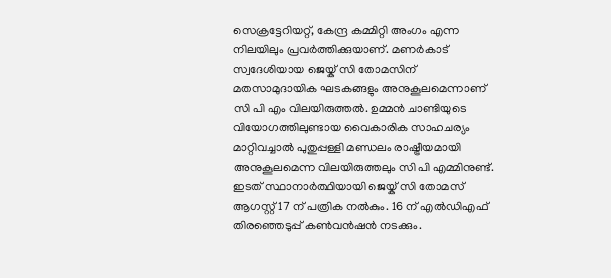സെക്രട്ടേറിയറ്റ്, കേന്ദ്ര കമ്മിറ്റി അംഗം എന്ന നിലയിലും പ്രവർത്തിക്കുയാണ്. മണര്‍കാട് സ്വദേശിയായ ജെയ്ക് സി തോമസിന് മതസാമുദായിക ഘടകങ്ങളും അനുകൂലമെന്നാണ് സി പി എം വിലയിരുത്തൽ. ഉമ്മൻ ചാണ്ടിയുടെ വിയോഗത്തിലുണ്ടായ വൈകാരിക സാഹചര്യം മാറ്റിവച്ചാൽ പുതുപ്പള്ളി മണ്ഡലം രാഷ്ട്രീയമായി അനുകൂലമെന്ന വിലയിരുത്തലും സി പി എമ്മിനുണ്ട്. ഇടത് സ്ഥാനാർത്ഥിയായി ജെയ്ക് സി തോമസ് ആഗസ്റ്റ് 17 ന് പത്രിക നൽകും. 16 ന് എൽഡിഎഫ് തിരഞ്ഞെടുപ്പ് കൺവൻഷൻ നടക്കും.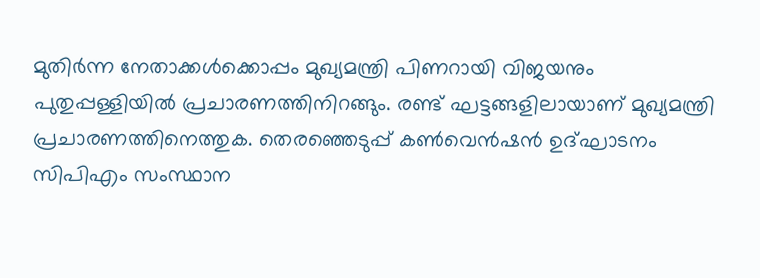മുതിർന്ന നേതാക്കൾക്കൊപ്പം മുഖ്യമന്ത്രി പിണറായി വിജയനും പുതുപ്പള്ളിയിൽ പ്രചാരണത്തിനിറങ്ങും. രണ്ട് ഘട്ടങ്ങളിലായാണ് മുഖ്യമന്ത്രി പ്രചാരണത്തിനെത്തുക. തെരഞ്ഞെടുപ്പ് കൺവെൻഷൻ ഉദ്ഘാടനം സിപിഎം സംസ്ഥാന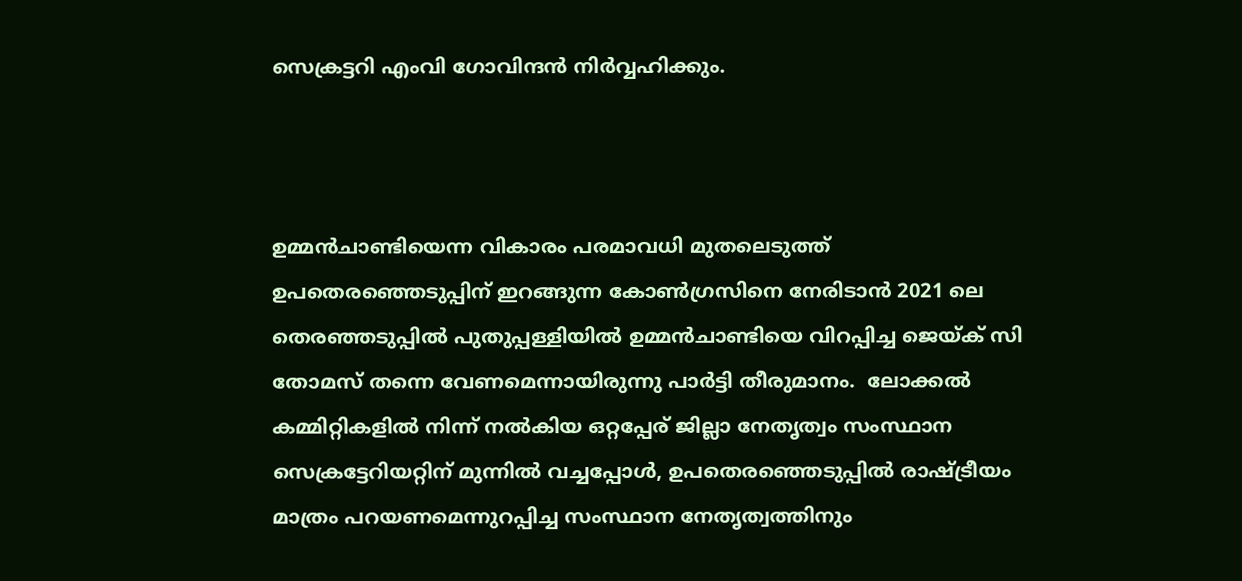സെക്രട്ടറി എംവി ഗോവിന്ദൻ നിർവ്വഹിക്കും.



ഉമ്മൻചാണ്ടിയെന്ന വികാരം പരമാവധി മുതലെടുത്ത് ഉപതെരഞ്ഞെടുപ്പിന് ഇറങ്ങുന്ന കോൺഗ്രസിനെ നേരിടാൻ 2021 ലെ തെരഞ്ഞടുപ്പിൽ പുതുപ്പള്ളിയിൽ ഉമ്മൻചാണ്ടിയെ വിറപ്പിച്ച ജെയ്ക് സി തോമസ് തന്നെ വേണമെന്നായിരുന്നു പാർട്ടി തീരുമാനം.  ലോക്കൽ കമ്മിറ്റികളിൽ നിന്ന് നൽകിയ ഒറ്റപ്പേര് ജില്ലാ നേതൃത്വം സംസ്ഥാന സെക്രട്ടേറിയറ്റിന് മുന്നിൽ വച്ചപ്പോൾ, ഉപതെരഞ്ഞെടുപ്പിൽ രാഷ്ട്രീയം മാത്രം പറയണമെന്നുറപ്പിച്ച സംസ്ഥാന നേതൃത്വത്തിനും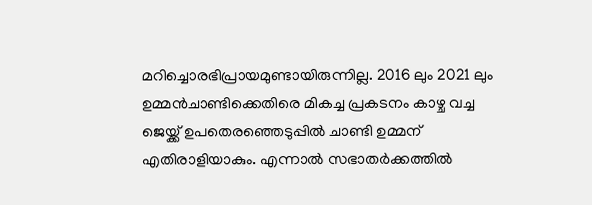മറിച്ചൊരഭിപ്രായമുണ്ടായിരുന്നില്ല. 2016 ലും 2021 ലും ഉമ്മൻചാണ്ടിക്കെതിരെ മികച്ച പ്രകടനം കാഴ്ച വച്ച ജെയ്ക്ക് ഉപതെരഞ്ഞെടുപ്പിൽ ചാണ്ടി ഉമ്മന് എതിരാളിയാകും. എന്നാൽ സഭാതർക്കത്തിൽ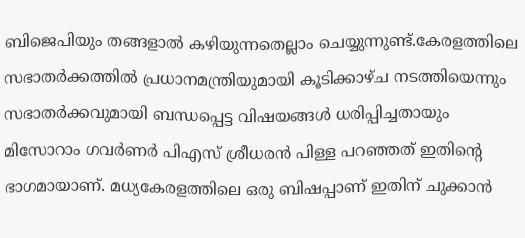ബിജെപിയും തങ്ങളാൽ കഴിയുന്നതെല്ലാം ചെയ്യുന്നുണ്ട്.കേരളത്തിലെ സഭാതർക്കത്തിൽ പ്രധാനമന്ത്രിയുമായി കൂടിക്കാഴ്ച നടത്തിയെന്നും സഭാതർക്കവുമായി ബന്ധപ്പെട്ട വിഷയങ്ങൾ ധരിപ്പിച്ചതായും മിസോറാം ഗവർണർ പിഎസ് ശ്രീധരൻ പിള്ള പറഞ്ഞത് ഇതിന്റെ ഭാഗമായാണ്. മധ്യകേരളത്തിലെ ഒരു ബിഷപ്പാണ് ഇതിന് ചുക്കാൻ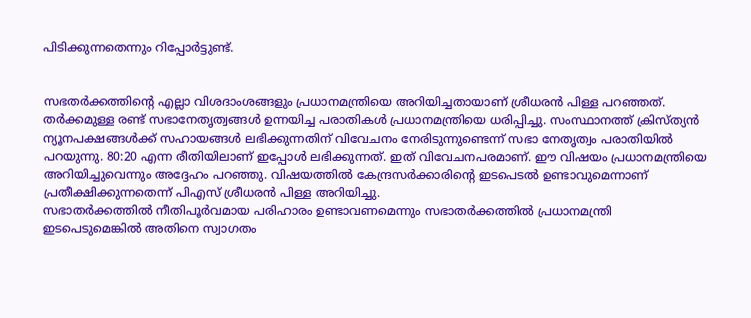പിടിക്കുന്നതെന്നും റിപ്പോർട്ടുണ്ട്.


സഭതർക്കത്തിന്റെ എല്ലാ വിശദാംശങ്ങളും പ്രധാനമന്ത്രിയെ അറിയിച്ചതായാണ് ശ്രീധരൻ പിള്ള പറഞ്ഞത്. തർക്കമുള്ള രണ്ട് സഭാനേതൃത്വങ്ങൾ ഉന്നയിച്ച പരാതികൾ പ്രധാനമന്ത്രിയെ ധരിപ്പിച്ചു. സംസ്ഥാനത്ത് ക്രിസ്ത്യൻ ന്യൂനപക്ഷങ്ങൾക്ക് സഹായങ്ങൾ ലഭിക്കുന്നതിന് വിവേചനം നേരിടുന്നുണ്ടെന്ന് സഭാ നേതൃത്വം പരാതിയിൽ പറയുന്നു. 80:20 എന്ന രീതിയിലാണ് ഇപ്പോൾ ലഭിക്കുന്നത്. ഇത് വിവേചനപരമാണ്. ഈ വിഷയം പ്രധാനമന്ത്രിയെ അറിയിച്ചുവെന്നും അദ്ദേഹം പറഞ്ഞു. വിഷയത്തിൽ കേന്ദ്രസർക്കാരിന്റെ ഇടപെടൽ ഉണ്ടാവുമെന്നാണ് പ്രതീക്ഷിക്കുന്നതെന്ന് പിഎസ് ശ്രീധരൻ പിള്ള അറിയിച്ചു.
സഭാതർക്കത്തിൽ നീതിപൂർവമായ പരിഹാരം ഉണ്ടാവണമെന്നും സഭാതർക്കത്തിൽ പ്രധാനമന്ത്രി ഇടപെടുമെങ്കിൽ അതിനെ സ്വാഗതം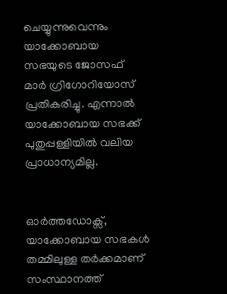ചെയ്യുന്നുവെന്നും യാക്കോബായ സഭയുടെ ജോസഫ് മാർ ഗ്രിഗോറിയോസ് പ്രതികരിച്ചു. എന്നാൽ യാക്കോബായ സഭക്ക് പുതുപ്പള്ളിയിൽ വലിയ പ്രാധാന്യമില്ല.


ഓർത്തഡോക്സ്, യാക്കോബായ സഭകൾ തമ്മിലുള്ള തർക്കമാണ് സംസ്ഥാനത്ത്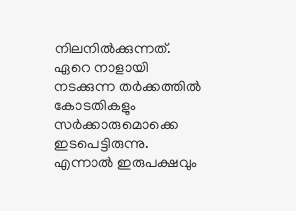നിലനിൽക്കുന്നത്. ഏറെ നാളായി  നടക്കുന്ന തർക്കത്തിൽ കോടതികളും സർക്കാരുമൊക്കെ ഇടപെട്ടിരുന്നു. എന്നാൽ ഇരുപക്ഷവും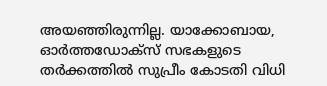അയഞ്ഞിരുന്നില്ല. യാക്കോബായ, ഓർത്തഡോക്സ് സഭകളുടെ തർക്കത്തിൽ സുപ്രീം കോടതി വിധി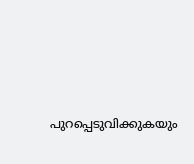പുറപ്പെടുവിക്കുകയും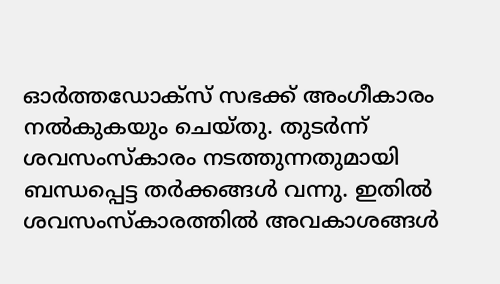ഓർത്തഡോക്സ് സഭക്ക് അംഗീകാരം നൽകുകയും ചെയ്തു. തുടർന്ന് ശവസംസ്കാരം നടത്തുന്നതുമായി ബന്ധപ്പെട്ട തർക്കങ്ങൾ വന്നു. ഇതിൽ ശവസംസ്കാരത്തിൽ അവകാശങ്ങൾ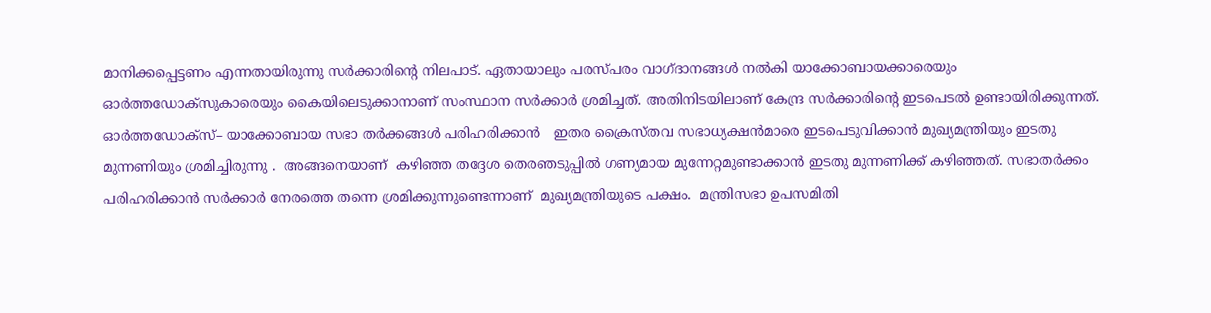മാനിക്കപ്പെട്ടണം എന്നതായിരുന്നു സർക്കാരിന്റെ നിലപാട്. ഏതായാലും പരസ്പരം വാഗ്ദാനങ്ങൾ നൽകി യാക്കോബായക്കാരെയും ഓർത്തഡോക്സുകാരെയും കൈയിലെടുക്കാനാണ് സംസ്ഥാന സർക്കാർ ശ്രമിച്ചത്. അതിനിടയിലാണ് കേന്ദ്ര സർക്കാരിന്റെ ഇടപെടൽ ഉണ്ടായിരിക്കുന്നത്.     ഓര്‍ത്തഡോക്സ്– യാക്കോബായ സഭാ തര്‍ക്കങ്ങള്‍ പരിഹരിക്കാന്‍   ഇതര ക്രൈസ്തവ സഭാധ്യക്ഷന്‍മാരെ ഇടപെടുവിക്കാൻ മുഖ്യമന്ത്രിയും ഇടതു മുന്നണിയും ശ്രമിച്ചിരുന്നു .  അങ്ങനെയാണ്  കഴിഞ്ഞ തദ്ദേശ തെരഞടുപ്പിൽ ഗണ്യമായ മുന്നേറ്റമുണ്ടാക്കാൻ ഇടതു മുന്നണിക്ക് കഴിഞ്ഞത്. സഭാതർക്കം പരിഹരിക്കാൻ സർക്കാർ നേരത്തെ തന്നെ ശ്രമിക്കുന്നുണ്ടെന്നാണ്  മുഖ്യമന്ത്രിയുടെ പക്ഷം.  മന്ത്രിസഭാ ഉപസമിതി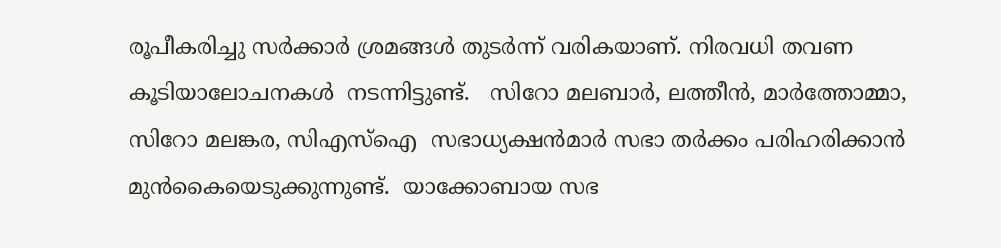രൂപീകരിച്ചു സർക്കാർ ശ്രമങ്ങൾ തുടർന്ന് വരികയാണ്. നിരവധി തവണ കൂടിയാലോചനകൾ  നടന്നിട്ടുണ്ട്.   സിറോ മലബാര്‍, ലത്തീന്‍, മാര്‍ത്തോമ്മാ, സിറോ മലങ്കര, സിഎസ്ഐ  സഭാധ്യക്ഷന്‍മാർ സഭാ തർക്കം പരിഹരിക്കാൻ മുൻകൈയെടുക്കുന്നുണ്ട്.  യാക്കോബായ സഭ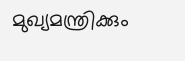മുഖ്യമന്ത്രിക്കും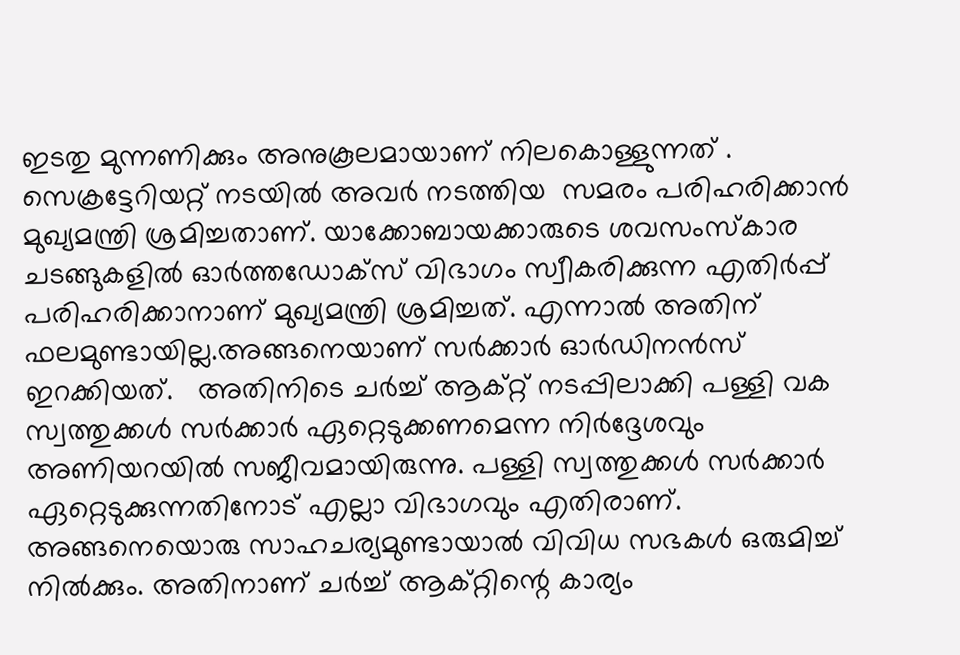ഇടതു മുന്നണിക്കും അനുകൂലമായാണ് നിലകൊള്ളുന്നത് . സെക്രട്ടേറിയറ്റ് നടയിൽ അവർ നടത്തിയ  സമരം പരിഹരിക്കാൻ മുഖ്യമന്ത്രി ശ്രമിച്ചതാണ്. യാക്കോബായക്കാരുടെ ശവസംസ്കാര ചടങ്ങുകളിൽ ഓർത്തഡോക്സ് വിഭാഗം സ്വീകരിക്കുന്ന എതിർപ്പ് പരിഹരിക്കാനാണ് മുഖ്യമന്ത്രി ശ്രമിച്ചത്. എന്നാൽ അതിന് ഫലമുണ്ടായില്ല.അങ്ങനെയാണ് സർക്കാർ ഓർഡിനൻസ് ഇറക്കിയത്.   അതിനിടെ ചർച്ച് ആക്റ്റ് നടപ്പിലാക്കി പള്ളി വക സ്വത്തുക്കൾ സർക്കാർ ഏറ്റെടുക്കണമെന്ന നിർദ്ദേശവും അണിയറയിൽ സജീവമായിരുന്നു. പള്ളി സ്വത്തുക്കൾ സർക്കാർ ഏറ്റെടുക്കുന്നതിനോട് എല്ലാ വിഭാഗവും എതിരാണ്. അങ്ങനെയൊരു സാഹചര്യമുണ്ടായാൽ വിവിധ സഭകൾ ഒരുമിച്ച് നിൽക്കും. അതിനാണ് ചർച്ച് ആക്റ്റിന്റെ കാര്യം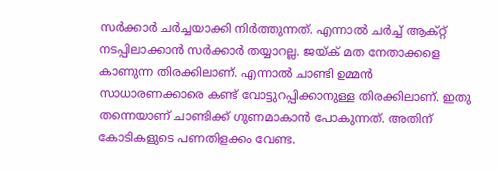സർക്കാർ ചർച്ചയാക്കി നിർത്തുന്നത്. എന്നാൽ ചർച്ച് ആക്റ്റ് നടപ്പിലാക്കാൻ സർക്കാർ തയ്യാറല്ല. ജയ്ക് മത നേതാക്കളെ കാണുന്ന തിരക്കിലാണ്. എന്നാൽ ചാണ്ടി ഉമ്മൻ സാധാരണക്കാരെ കണ്ട് വോട്ടുറപ്പിക്കാനുള്ള തിരക്കിലാണ്. ഇതു തന്നെയാണ് ചാണ്ടിക്ക് ഗുണമാകാൻ പോകുന്നത്. അതിന് കോടികളുടെ പണതിളക്കം വേണ്ട.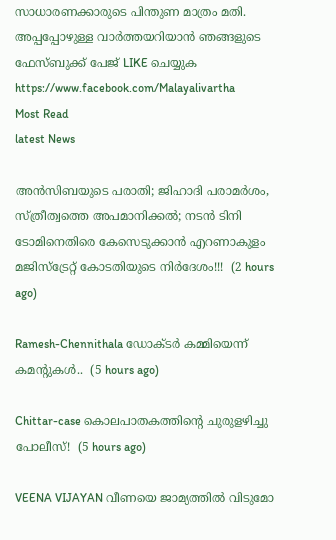സാധാരണക്കാരുടെ പിന്തുണ മാത്രം മതി.
അപ്പപ്പോഴുള്ള വാര്‍ത്തയറിയാന്‍ ഞങ്ങളുടെ ഫേസ്‌ബുക്ക്‌ പേജ് LIKE ചെയ്യുക
https://www.facebook.com/Malayalivartha
Most Read
latest News

അൻസിബയുടെ പരാതി; ജിഹാദി പരാമർശം, സ്ത്രീത്വത്തെ അപമാനിക്കൽ; നടൻ ടിനി ടോമിനെതിരെ കേസെടുക്കാൻ എറണാകുളം മജിസ്ട്രേറ്റ് കോടതിയുടെ നിർദേശം!!!  (2 hours ago)

Ramesh-Chennithala ഡോക്ടർ കമ്മിയെന്ന് കമന്റുകൾ..  (5 hours ago)

Chittar-case കൊലപാതകത്തിന്റെ ചുരുളഴിച്ചു പോലീസ്!  (5 hours ago)

VEENA VIJAYAN വീണയെ ജാമ്യത്തില്‍ വിടുമോ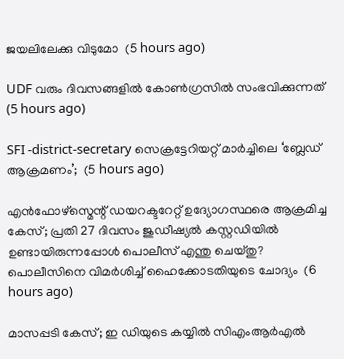ജയലിലേക്കു വിടുമോ  (5 hours ago)

UDF വരും ദിവസങ്ങളിൽ കോൺഗ്രസിൽ സംഭവിക്കുന്നത്  (5 hours ago)

SFI -district-secretary സെക്രട്ടേറിയറ്റ് മാർച്ചിലെ ‘ബ്ലേഡ് ആക്രമണം’;  (5 hours ago)

എൻഫോഴ്സ്മെന്റ് ഡയറക്ടറേറ്റ് ഉദ്യോഗസ്ഥരെ ആക്രമിച്ച കേസ്; പ്രതി 27 ദിവസം ജുഡീഷ്യൽ കസ്റ്റഡിയിൽ ഉണ്ടായിരുന്നപ്പോൾ പൊലീസ് എന്തു ചെയ്തു? പൊലീസിനെ വിമർശിച്ച് ഹൈക്കോടതിയുടെ ചോദ്യം  (6 hours ago)

മാസപ്പടി കേസ്; ഇ ഡിയുടെ കയ്യിൽ സിഎംആർഎൽ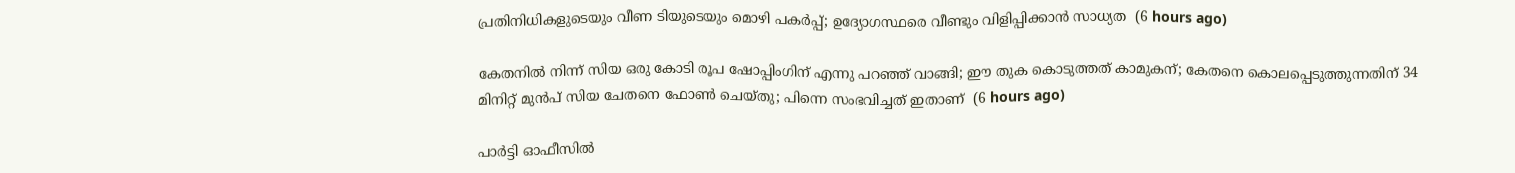പ്രതിനിധികളുടെയും വീണ ടിയുടെയും മൊഴി പകർപ്പ്; ഉദ്യോഗസ്ഥരെ വീണ്ടും വിളിപ്പിക്കാൻ സാധ്യത  (6 hours ago)

കേതനിൽ നിന്ന് സിയ ഒരു കോടി രൂപ ഷോപ്പിംഗിന് എന്നു പറഞ്ഞ് വാങ്ങി; ഈ തുക കൊടുത്തത് കാമുകന്; കേതനെ കൊലപ്പെടുത്തുന്നതിന് 34 മിനിറ്റ് മുൻപ് സിയ ചേതനെ ഫോൺ ചെയ്തു; പിന്നെ സംഭവിച്ചത് ഇതാണ്  (6 hours ago)

പാർട്ടി ഓഫീസിൽ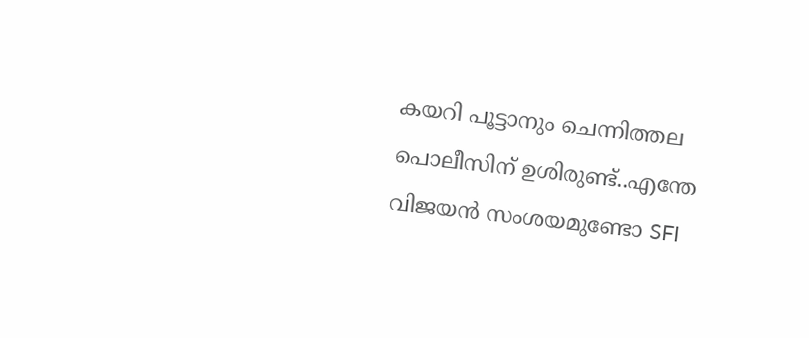കയറി പൂട്ടാനും ചെന്നിത്തല പൊലീസിന് ഉശിരുണ്ട്..എന്തേ വിജയൻ സംശയമുണ്ടോ SFI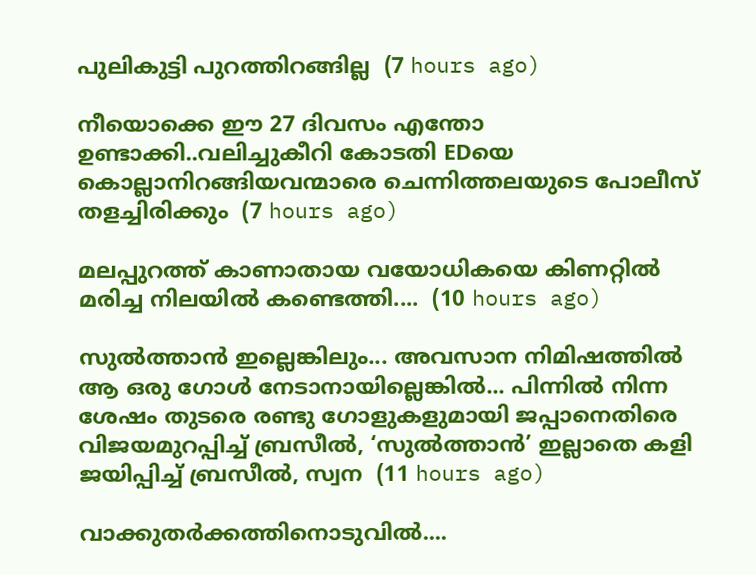പുലികുട്ടി പുറത്തിറങ്ങില്ല  (7 hours ago)

നീയൊക്കെ ഈ 27 ദിവസം എന്തോ ഉണ്ടാക്കി..വലിച്ചുകീറി കോടതി EDയെ കൊല്ലാനിറങ്ങിയവന്മാരെ ചെന്നിത്തലയുടെ പോലീസ് തളച്ചിരിക്കും  (7 hours ago)

മലപ്പുറത്ത് കാണാതായ വയോധികയെ കിണറ്റിൽ മരിച്ച നിലയിൽ കണ്ടെത്തി....  (10 hours ago)

സുൽത്താൻ ഇല്ലെങ്കിലും... അവസാന നിമിഷത്തിൽ ആ ഒരു ഗോൾ നേടാനായില്ലെങ്കിൽ... പിന്നിൽ നിന്ന ശേഷം തുടരെ രണ്ടു ഗോളുകളുമായി ജപ്പാനെതിരെ വിജയമുറപ്പിച്ച് ബ്രസീൽ, ‘സുൽത്താൻ’ ഇല്ലാതെ കളി ജയിപ്പിച്ച് ബ്രസീൽ, സ്വന  (11 hours ago)

വാക്കുതർക്കത്തിനൊടുവിൽ....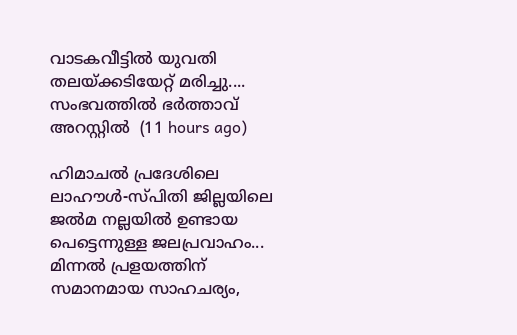വാടകവീട്ടിൽ യുവതി തലയ്ക്കടിയേറ്റ് മരിച്ചു.... സംഭവത്തിൽ ഭർത്താവ് അറസ്റ്റിൽ  (11 hours ago)

ഹിമാചൽ പ്രദേശിലെ ലാഹൗൾ-സ്പിതി ജില്ലയിലെ ജൽമ നല്ലയിൽ ഉണ്ടായ പെട്ടെന്നുള്ള ജലപ്രവാഹം... മിന്നൽ പ്രളയത്തിന് സമാനമായ സാഹചര്യം,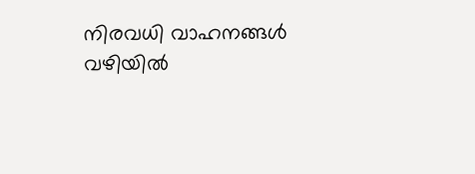നിരവധി വാഹനങ്ങൾ വഴിയിൽ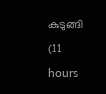കുടുങ്ങി  (11 hours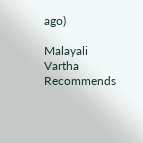ago)

Malayali Vartha Recommends